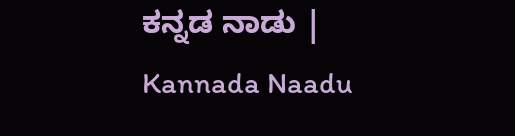ಕನ್ನಡ ನಾಡು | Kannada Naadu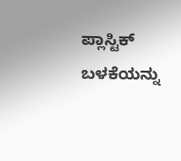ಪ್ಲಾಸ್ಟಿಕ್ ಬಳಕೆಯನ್ನು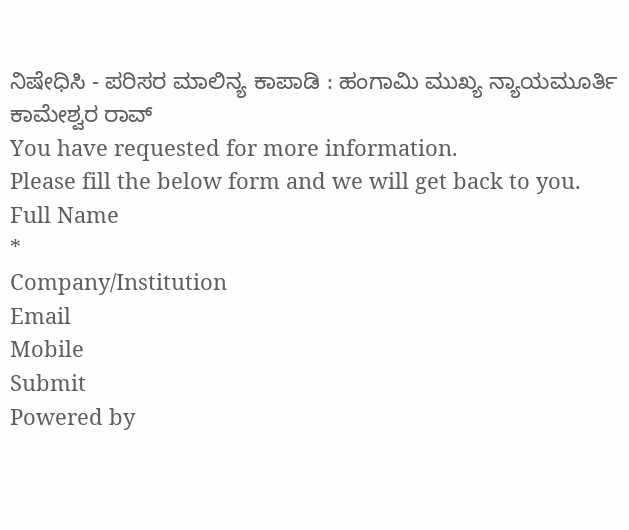ನಿಷೇಧಿಸಿ - ಪರಿಸರ ಮಾಲಿನ್ಯ ಕಾಪಾಡಿ : ಹಂಗಾಮಿ ಮುಖ್ಯ ನ್ಯಾಯಮೂರ್ತಿ ಕಾಮೇಶ್ವರ ರಾವ್
You have requested for more information.
Please fill the below form and we will get back to you.
Full Name
*
Company/Institution
Email
Mobile
Submit
Powered by